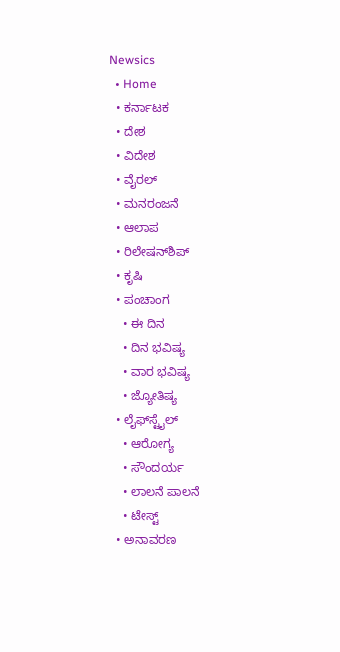Newsics
  • Home
  • ಕರ್ನಾಟಕ
  • ದೇಶ
  • ವಿದೇಶ
  • ವೈರಲ್
  • ಮನರಂಜನೆ
  • ಆಲಾಪ
  • ರಿಲೇಷನ್‌ಶಿಪ್
  • ಕೃಷಿ
  • ಪಂಚಾಂಗ
    • ಈ ದಿನ
    • ದಿನ ಭವಿಷ್ಯ
    • ವಾರ ಭವಿಷ್ಯ
    • ಜ್ಯೋತಿಷ್ಯ
  • ಲೈಫ್‌ಸ್ಟೈಲ್
    • ಆರೋಗ್ಯ
    • ಸೌಂದರ್ಯ
    • ಲಾಲನೆ ಪಾಲನೆ
    • ಟೇಸ್ಟ್
  • ಅನಾವರಣ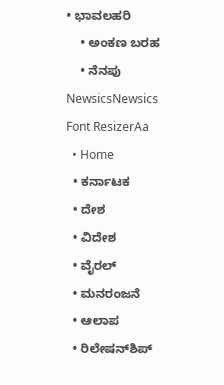• ಭಾವಲಹರಿ
    • ಅಂಕಣ ಬರಹ
    • ನೆನಪು
NewsicsNewsics
Font ResizerAa
  • Home
  • ಕರ್ನಾಟಕ
  • ದೇಶ
  • ವಿದೇಶ
  • ವೈರಲ್
  • ಮನರಂಜನೆ
  • ಆಲಾಪ
  • ರಿಲೇಷನ್‌ಶಿಪ್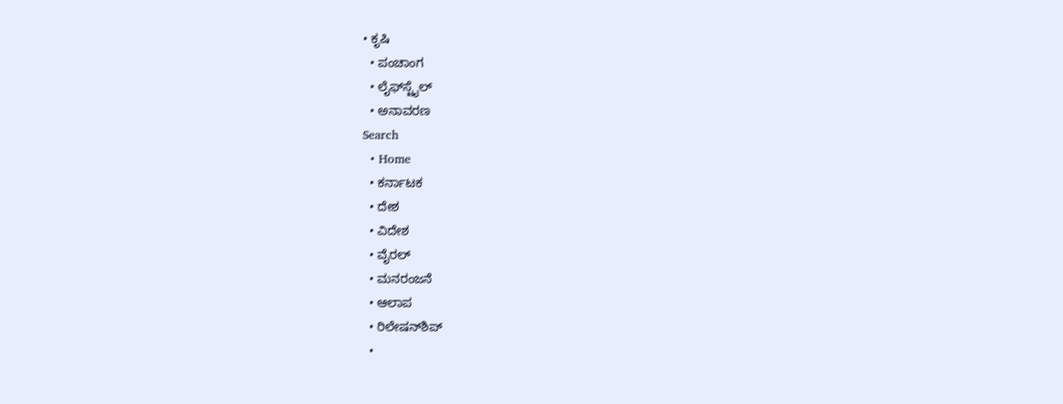• ಕೃಷಿ
  • ಪಂಚಾಂಗ
  • ಲೈಫ್‌ಸ್ಟೈಲ್
  • ಅನಾವರಣ
Search
  • Home
  • ಕರ್ನಾಟಕ
  • ದೇಶ
  • ವಿದೇಶ
  • ವೈರಲ್
  • ಮನರಂಜನೆ
  • ಆಲಾಪ
  • ರಿಲೇಷನ್‌ಶಿಪ್
  •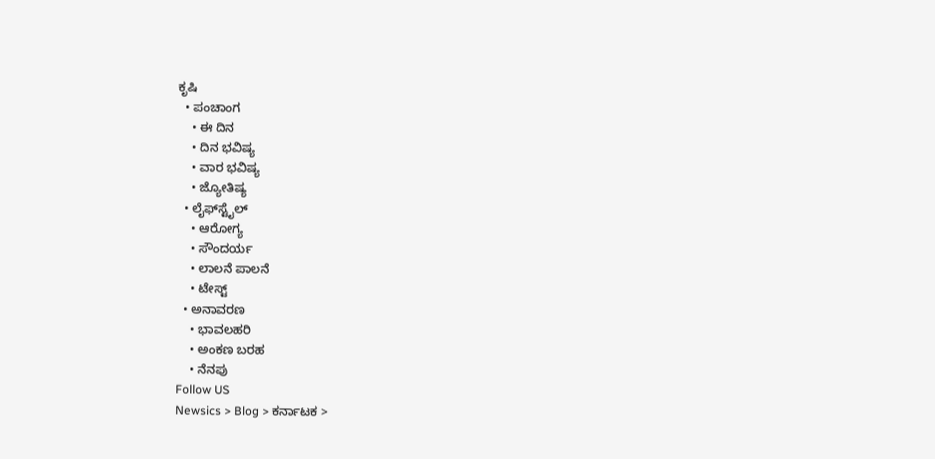ಕೃಷಿ
  • ಪಂಚಾಂಗ
    • ಈ ದಿನ
    • ದಿನ ಭವಿಷ್ಯ
    • ವಾರ ಭವಿಷ್ಯ
    • ಜ್ಯೋತಿಷ್ಯ
  • ಲೈಫ್‌ಸ್ಟೈಲ್
    • ಆರೋಗ್ಯ
    • ಸೌಂದರ್ಯ
    • ಲಾಲನೆ ಪಾಲನೆ
    • ಟೇಸ್ಟ್
  • ಅನಾವರಣ
    • ಭಾವಲಹರಿ
    • ಅಂಕಣ ಬರಹ
    • ನೆನಪು
Follow US
Newsics > Blog > ಕರ್ನಾಟಕ >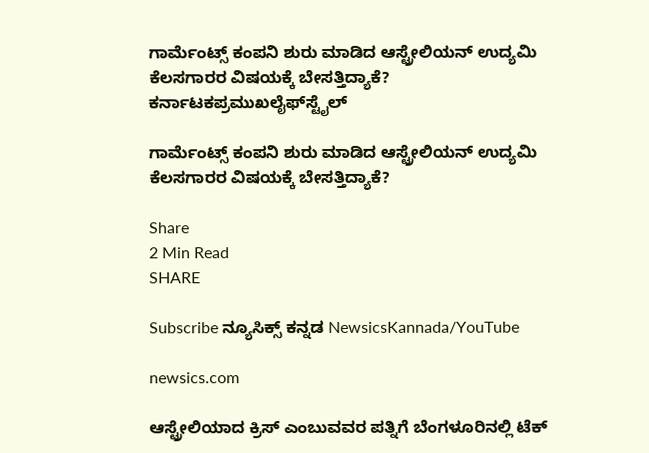ಗಾರ್ಮೆಂಟ್ಸ್ ಕಂಪನಿ ಶುರು ಮಾಡಿದ ಆಸ್ಟ್ರೇಲಿಯನ್ ಉದ್ಯಮಿ ಕೆಲಸಗಾರರ ವಿಷಯಕ್ಕೆ ಬೇಸತ್ತಿದ್ಯಾಕೆ?
ಕರ್ನಾಟಕಪ್ರಮುಖಲೈಫ್‌ಸ್ಟೈಲ್

ಗಾರ್ಮೆಂಟ್ಸ್ ಕಂಪನಿ ಶುರು ಮಾಡಿದ ಆಸ್ಟ್ರೇಲಿಯನ್ ಉದ್ಯಮಿ ಕೆಲಸಗಾರರ ವಿಷಯಕ್ಕೆ ಬೇಸತ್ತಿದ್ಯಾಕೆ?

Share
2 Min Read
SHARE

Subscribe ನ್ಯೂಸಿಕ್ಸ್ ಕನ್ನಡ NewsicsKannada/YouTube

newsics.com

ಆಸ್ಟ್ರೇಲಿಯಾದ ಕ್ರಿಸ್ ಎಂಬುವವರ ಪತ್ನಿಗೆ ಬೆಂಗಳೂರಿನಲ್ಲಿ ಟೆಕ್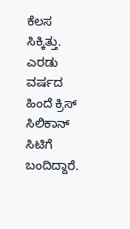ಕೆಲಸ ಸಿಕ್ಕಿತ್ತು. ಎರಡು ವರ್ಷದ ಹಿಂದೆ ಕ್ರಿಸ್ ಸಿಲಿಕಾನ್ ಸಿಟಿಗೆ ಬಂದಿದ್ದಾರೆ.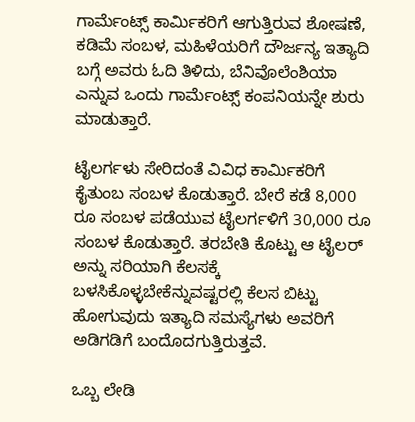ಗಾರ್ಮೆಂಟ್ಸ್ ಕಾರ್ಮಿಕರಿಗೆ ಆಗುತ್ತಿರುವ ಶೋಷಣೆ, ಕಡಿಮೆ ಸಂಬಳ, ಮಹಿಳೆಯರಿಗೆ ದೌರ್ಜನ್ಯ ಇತ್ಯಾದಿ ಬಗ್ಗೆ ಅವರು ಓದಿ ತಿಳಿದು, ಬೆನಿವೊಲೆಂಶಿಯಾ ಎನ್ನುವ ಒಂದು ಗಾರ್ಮೆಂಟ್ಸ್ ಕಂಪನಿಯನ್ನೇ ಶುರು ಮಾಡುತ್ತಾರೆ.

ಟೈಲರ್ಗಳು ಸೇರಿದಂತೆ ವಿವಿಧ ಕಾರ್ಮಿಕರಿಗೆ ಕೈತುಂಬ ಸಂಬಳ ಕೊಡುತ್ತಾರೆ. ಬೇರೆ ಕಡೆ 8,000 ರೂ ಸಂಬಳ ಪಡೆಯುವ ಟೈಲರ್ಗಳಿಗೆ 30,000 ರೂ ಸಂಬಳ ಕೊಡುತ್ತಾರೆ. ತರಬೇತಿ ಕೊಟ್ಟು ಆ ಟೈಲರ್ ಅನ್ನು ಸರಿಯಾಗಿ ಕೆಲಸಕ್ಕೆ ಬಳಸಿಕೊಳ್ಳಬೇಕೆನ್ನುವಷ್ಟರಲ್ಲಿ ಕೆಲಸ ಬಿಟ್ಟು ಹೋಗುವುದು ಇತ್ಯಾದಿ ಸಮಸ್ಯೆಗಳು ಅವರಿಗೆ ಅಡಿಗಡಿಗೆ ಬಂದೊದಗುತ್ತಿರುತ್ತವೆ.

ಒಬ್ಬ ಲೇಡಿ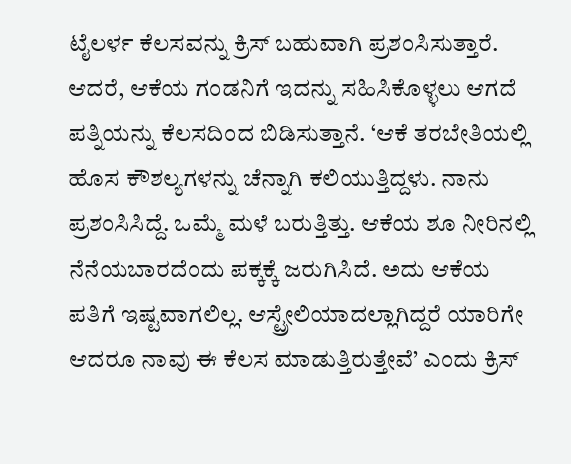ಟೈಲರ್ಳ ಕೆಲಸವನ್ನು ಕ್ರಿಸ್ ಬಹುವಾಗಿ ಪ್ರಶಂಸಿಸುತ್ತಾರೆ. ಆದರೆ, ಆಕೆಯ ಗಂಡನಿಗೆ ಇದನ್ನು ಸಹಿಸಿಕೊಳ್ಳಲು ಆಗದೆ ಪತ್ನಿಯನ್ನು ಕೆಲಸದಿಂದ ಬಿಡಿಸುತ್ತಾನೆ. ‘ಆಕೆ ತರಬೇತಿಯಲ್ಲಿ ಹೊಸ ಕೌಶಲ್ಯಗಳನ್ನು ಚೆನ್ನಾಗಿ ಕಲಿಯುತ್ತಿದ್ದಳು. ನಾನು ಪ್ರಶಂಸಿಸಿದ್ದೆ. ಒಮ್ಮೆ ಮಳೆ ಬರುತ್ತಿತ್ತು. ಆಕೆಯ ಶೂ ನೀರಿನಲ್ಲಿ ನೆನೆಯಬಾರದೆಂದು ಪಕ್ಕಕ್ಕೆ ಜರುಗಿಸಿದೆ. ಅದು ಆಕೆಯ ಪತಿಗೆ ಇಷ್ಟವಾಗಲಿಲ್ಲ. ಆಸ್ಟ್ರೇಲಿಯಾದಲ್ಲಾಗಿದ್ದರೆ ಯಾರಿಗೇ ಆದರೂ ನಾವು ಈ ಕೆಲಸ ಮಾಡುತ್ತಿರುತ್ತೇವೆ’ ಎಂದು ಕ್ರಿಸ್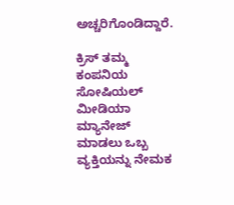ಅಚ್ಚರಿಗೊಂಡಿದ್ದಾರೆ.

ಕ್ರಿಸ್ ತಮ್ಮ ಕಂಪನಿಯ ಸೋಷಿಯಲ್ ಮೀಡಿಯಾ ಮ್ಯಾನೇಜ್ ಮಾಡಲು ಒಬ್ಬ ವ್ಯಕ್ತಿಯನ್ನು ನೇಮಕ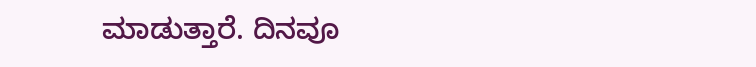ಮಾಡುತ್ತಾರೆ. ದಿನವೂ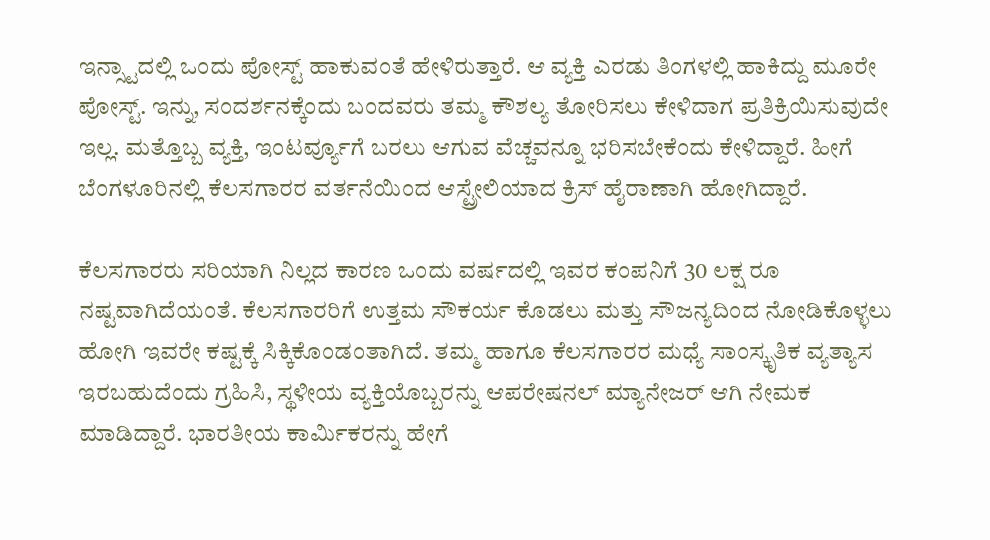ಇನ್ಸ್ಟಾದಲ್ಲಿ ಒಂದು ಪೋಸ್ಟ್ ಹಾಕುವಂತೆ ಹೇಳಿರುತ್ತಾರೆ. ಆ ವ್ಯಕ್ತಿ ಎರಡು ತಿಂಗಳಲ್ಲಿ ಹಾಕಿದ್ದು ಮೂರೇ ಪೋಸ್ಟ್. ಇನ್ನು, ಸಂದರ್ಶನಕ್ಕೆಂದು ಬಂದವರು ತಮ್ಮ ಕೌಶಲ್ಯ ತೋರಿಸಲು ಕೇಳಿದಾಗ ಪ್ರತಿಕ್ರಿಯಿಸುವುದೇ ಇಲ್ಲ. ಮತ್ತೊಬ್ಬ ವ್ಯಕ್ತಿ, ಇಂಟರ್ವ್ಯೂಗೆ ಬರಲು ಆಗುವ ವೆಚ್ಚವನ್ನೂ ಭರಿಸಬೇಕೆಂದು ಕೇಳಿದ್ದಾರೆ. ಹೀಗೆ ಬೆಂಗಳೂರಿನಲ್ಲಿ ಕೆಲಸಗಾರರ ವರ್ತನೆಯಿಂದ ಆಸ್ಟ್ರೇಲಿಯಾದ ಕ್ರಿಸ್ ಹೈರಾಣಾಗಿ ಹೋಗಿದ್ದಾರೆ.

ಕೆಲಸಗಾರರು ಸರಿಯಾಗಿ ನಿಲ್ಲದ ಕಾರಣ ಒಂದು ವರ್ಷದಲ್ಲಿ ಇವರ ಕಂಪನಿಗೆ 30 ಲಕ್ಷ ರೂ ನಷ್ಟವಾಗಿದೆಯಂತೆ. ಕೆಲಸಗಾರರಿಗೆ ಉತ್ತಮ ಸೌಕರ್ಯ ಕೊಡಲು ಮತ್ತು ಸೌಜನ್ಯದಿಂದ ನೋಡಿಕೊಳ್ಳಲು ಹೋಗಿ ಇವರೇ ಕಷ್ಟಕ್ಕೆ ಸಿಕ್ಕಿಕೊಂಡಂತಾಗಿದೆ. ತಮ್ಮ ಹಾಗೂ ಕೆಲಸಗಾರರ ಮಧ್ಯೆ ಸಾಂಸ್ಕೃತಿಕ ವ್ಯತ್ಯಾಸ ಇರಬಹುದೆಂದು ಗ್ರಹಿಸಿ, ಸ್ಥಳೀಯ ವ್ಯಕ್ತಿಯೊಬ್ಬರನ್ನು ಆಪರೇಷನಲ್ ಮ್ಯಾನೇಜರ್ ಆಗಿ ನೇಮಕ ಮಾಡಿದ್ದಾರೆ. ಭಾರತೀಯ ಕಾರ್ಮಿಕರನ್ನು ಹೇಗೆ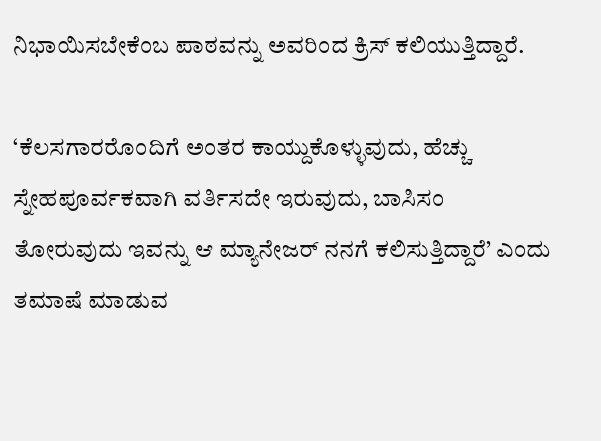ನಿಭಾಯಿಸಬೇಕೆಂಬ ಪಾಠವನ್ನು ಅವರಿಂದ ಕ್ರಿಸ್ ಕಲಿಯುತ್ತಿದ್ದಾರೆ.

‘ಕೆಲಸಗಾರರೊಂದಿಗೆ ಅಂತರ ಕಾಯ್ದುಕೊಳ್ಳುವುದು, ಹೆಚ್ಚು ಸ್ನೇಹಪೂರ್ವಕವಾಗಿ ವರ್ತಿಸದೇ ಇರುವುದು, ಬಾಸಿಸಂ ತೋರುವುದು ಇವನ್ನು ಆ ಮ್ಯಾನೇಜರ್ ನನಗೆ ಕಲಿಸುತ್ತಿದ್ದಾರೆ’ ಎಂದು ತಮಾಷೆ ಮಾಡುವ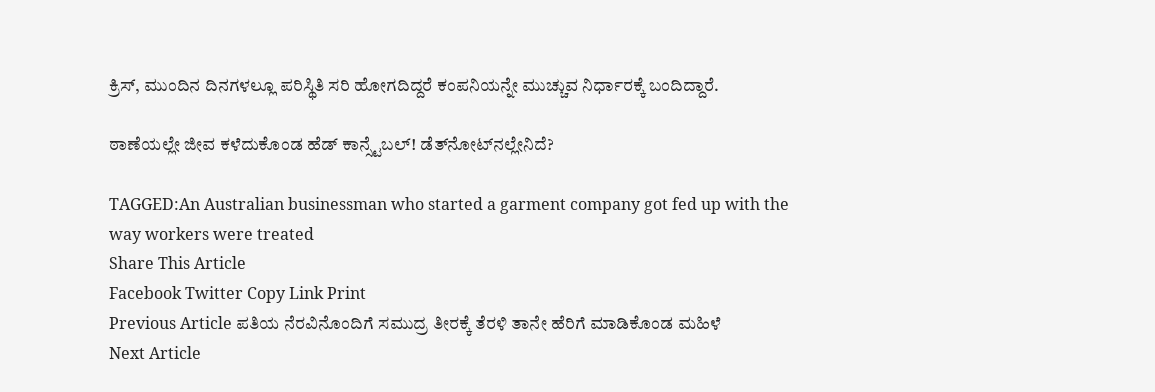ಕ್ರಿಸ್, ಮುಂದಿನ ದಿನಗಳಲ್ಲೂ ಪರಿಸ್ಥಿತಿ ಸರಿ ಹೋಗದಿದ್ದರೆ ಕಂಪನಿಯನ್ನೇ ಮುಚ್ಚುವ ನಿರ್ಧಾರಕ್ಕೆ ಬಂದಿದ್ದಾರೆ.

ಠಾಣೆಯಲ್ಲೇ ಜೀವ ಕಳೆದುಕೊಂಡ ಹೆಡ್ ಕಾನ್ಸ್ಟೆಬಲ್! ಡೆತ್‌ನೋಟ್‌ನಲ್ಲೇನಿದೆ?

TAGGED:An Australian businessman who started a garment company got fed up with the way workers were treated
Share This Article
Facebook Twitter Copy Link Print
Previous Article ಪತಿಯ ನೆರವಿನೊಂದಿಗೆ ಸಮುದ್ರ ತೀರಕ್ಕೆ ತೆರಳಿ ತಾನೇ ಹೆರಿಗೆ ಮಾಡಿಕೊಂಡ ಮಹಿಳೆ
Next Article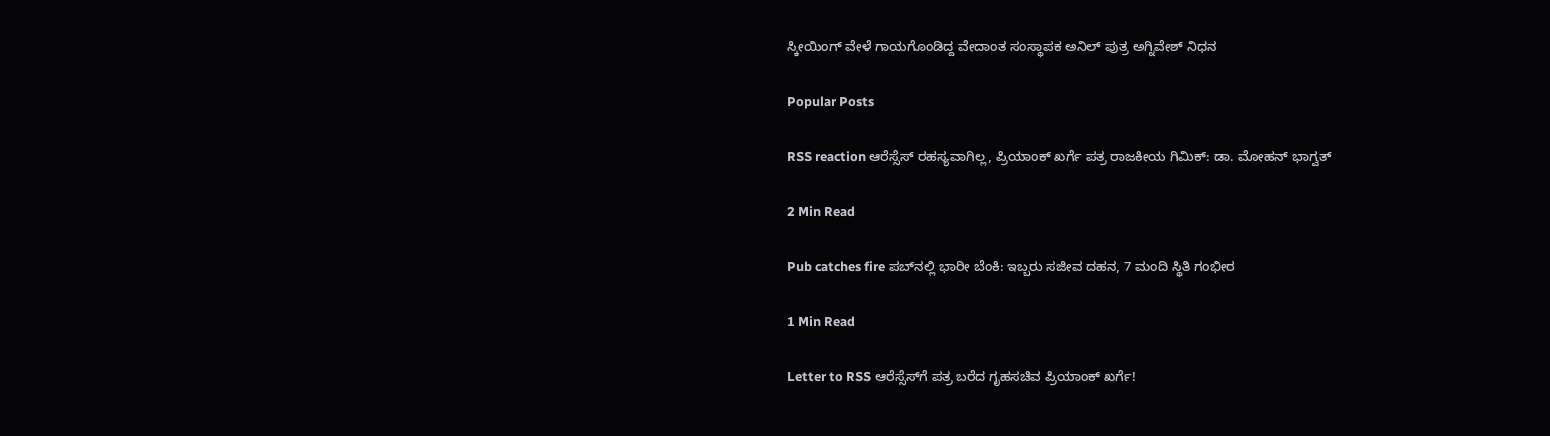ಸ್ಕೀಯಿಂಗ್ ವೇಳೆ ಗಾಯಗೊಂಡಿದ್ದ ವೇದಾಂತ ಸಂಸ್ಥಾಪಕ ಅನಿಲ್ ಪುತ್ರ ಅಗ್ನಿವೇಶ್ ನಿಧನ

Popular Posts

RSS reaction ಆರೆಸ್ಸೆಸ್ ರಹಸ್ಯವಾಗಿಲ್ಲ, ಪ್ರಿಯಾಂಕ್ ಖರ್ಗೆ ಪತ್ರ ರಾಜಕೀಯ ಗಿಮಿಕ್: ಡಾ. ಮೋಹನ್ ಭಾಗ್ವತ್

2 Min Read

Pub catches fire ಪಬ್‌ನಲ್ಲಿ ಭಾರೀ ಬೆಂಕಿ: ಇಬ್ಬರು ಸಜೀವ ದಹನ, 7 ಮಂದಿ ಸ್ಥಿತಿ ಗಂಭೀರ

1 Min Read

Letter to RSS ಆರೆಸ್ಸೆಸ್‌ಗೆ ಪತ್ರ ಬರೆದ ಗೃಹಸಚಿವ ಪ್ರಿಯಾಂಕ್ ಖರ್ಗೆ!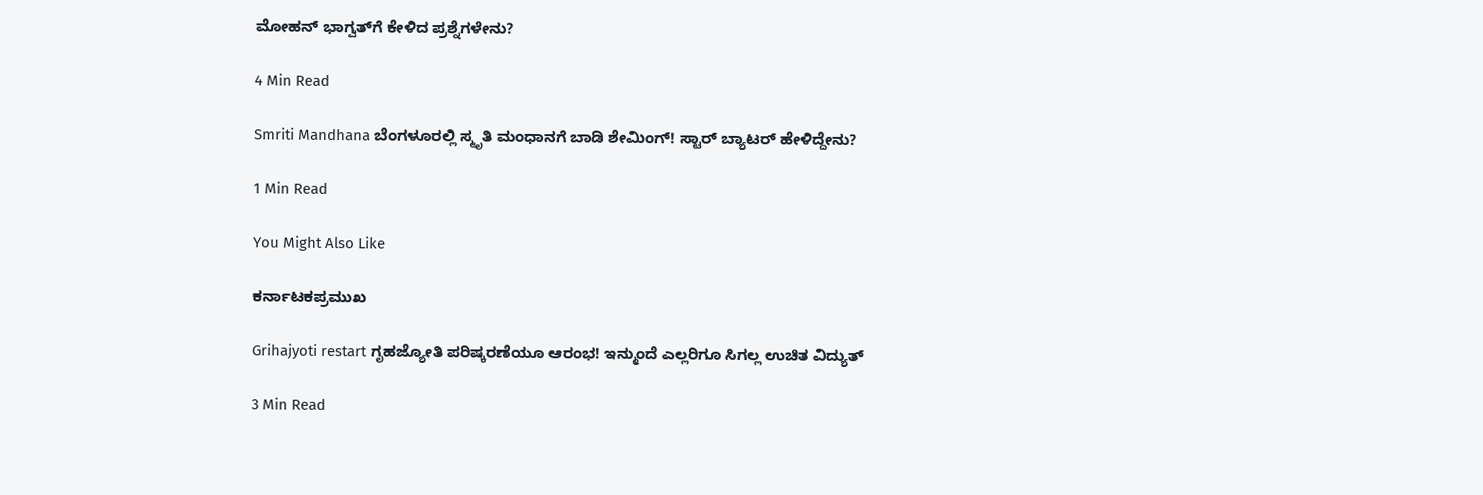ಮೋಹನ್ ಭಾಗ್ವತ್‌ಗೆ ಕೇಳಿದ ಪ್ರಶ್ನೆಗಳೇನು?

4 Min Read

Smriti Mandhana ಬೆಂಗಳೂರಲ್ಲಿ ಸ್ಮೃತಿ ಮಂಧಾನಗೆ ಬಾಡಿ ಶೇಮಿಂಗ್! ಸ್ಟಾರ್ ಬ್ಯಾಟರ್ ಹೇಳಿದ್ದೇನು?

1 Min Read

You Might Also Like

ಕರ್ನಾಟಕಪ್ರಮುಖ

Grihajyoti restart ಗೃಹಜ್ಯೋತಿ ಪರಿಷ್ಕರಣೆಯೂ ಆರಂಭ! ಇನ್ಮುಂದೆ ಎಲ್ಲರಿಗೂ ಸಿಗಲ್ಲ ಉಚಿತ ವಿದ್ಯುತ್

3 Min Read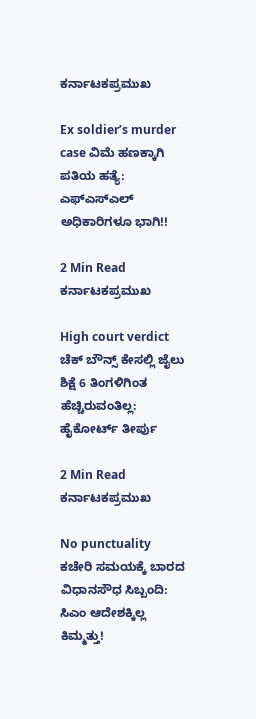ಕರ್ನಾಟಕಪ್ರಮುಖ

Ex soldier’s murder case ವಿಮೆ ಹಣಕ್ಕಾಗಿ ಪತಿಯ ಹತ್ಯೆ: ಎಫ್ಎಸ್ಎಲ್ ಅಧಿಕಾರಿಗಳೂ ಭಾಗಿ!!

2 Min Read
ಕರ್ನಾಟಕಪ್ರಮುಖ

High court verdict ಚೆಕ್ ಬೌನ್ಸ್ ಕೇಸಲ್ಲಿ ಜೈಲು ಶಿಕ್ಷೆ 6 ತಿಂಗಳಿಗಿಂತ ಹೆಚ್ಚಿರುವಂತಿಲ್ಲ: ಹೈಕೋರ್ಟ್ ತೀರ್ಪು

2 Min Read
ಕರ್ನಾಟಕಪ್ರಮುಖ

No punctuality ಕಚೇರಿ ಸಮಯಕ್ಕೆ ಬಾರದ ವಿಧಾನಸೌಧ ಸಿಬ್ಬಂದಿ: ಸಿಎಂ ಆದೇಶಕ್ಕಿಲ್ಲ ಕಿಮ್ಮತ್ತು!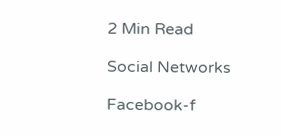2 Min Read

Social Networks

Facebook-f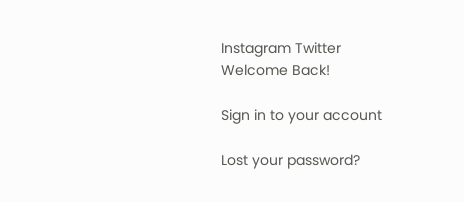Instagram Twitter
Welcome Back!

Sign in to your account

Lost your password?